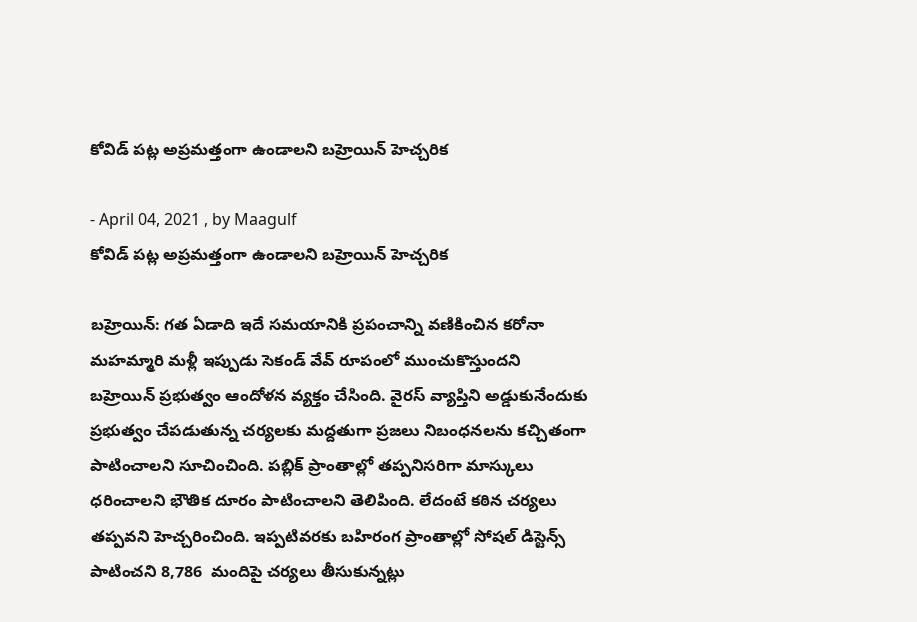కోవిడ్ పట్ల అప్రమత్తంగా ఉండాలని బహ్రెయిన్ హెచ్చరిక

- April 04, 2021 , by Maagulf
కోవిడ్ పట్ల అప్రమత్తంగా ఉండాలని బహ్రెయిన్ హెచ్చరిక

బహ్రెయిన్: గత ఏడాది ఇదే సమయానికి ప్రపంచాన్ని వణికించిన కరోనా మహమ్మారి మళ్లీ ఇప్పుడు సెకండ్ వేవ్ రూపంలో ముంచుకొస్తుందని బహ్రెయిన్ ప్రభుత్వం ఆందోళన వ్యక్తం చేసింది. వైరస్ వ్యాప్తిని అడ్డుకునేందుకు ప్రభుత్వం చేపడుతున్న చర్యలకు మద్దతుగా ప్రజలు నిబంధనలను కచ్చితంగా పాటించాలని సూచించింది. పబ్లిక్ ప్రాంతాల్లో తప్పనిసరిగా మాస్కులు ధరించాలని భౌతిక దూరం పాటించాలని తెలిపింది. లేదంటే కఠిన చర్యలు తప్పవని హెచ్చరించింది. ఇప్పటివరకు బహిరంగ ప్రాంతాల్లో సోషల్ డిస్టెన్స్ పాటించని 8,786  మందిపై చర్యలు తీసుకున్నట్లు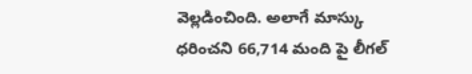వెల్లడించింది. అలాగే మాస్కు ధరించని 66,714 మంది పై లీగల్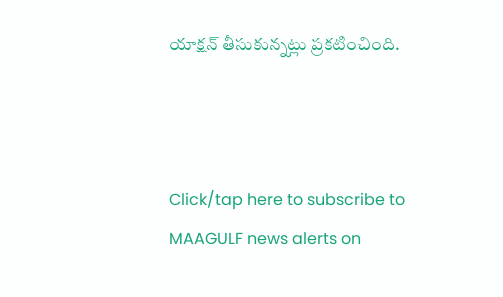యాక్షన్ తీసుకున్నట్లు ప్రకటించింది.



Click/tap here to subscribe to MAAGULF news alerts on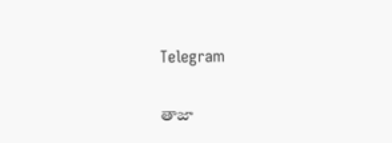Telegram

తాజా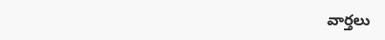వార్తలు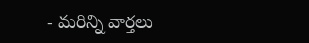- మరిన్ని వార్తలు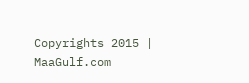Copyrights 2015 | MaaGulf.com